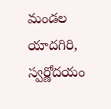మండల యాదగిరి, స్వర్ణోదయం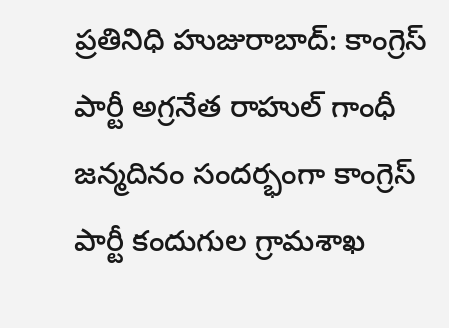ప్రతినిధి హుజురాబాద్: కాంగ్రెస్ పార్టీ అగ్రనేత రాహుల్ గాంధీ జన్మదినం సందర్భంగా కాంగ్రెస్ పార్టీ కందుగుల గ్రామశాఖ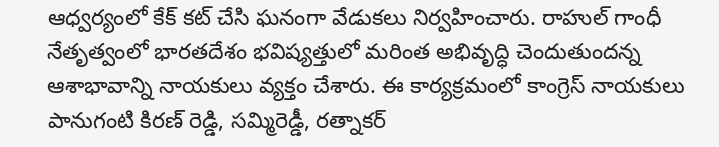ఆధ్వర్యంలో కేక్ కట్ చేసి ఘనంగా వేడుకలు నిర్వహించారు. రాహుల్ గాంధీ నేతృత్వంలో భారతదేశం భవిష్యత్తులో మరింత అభివృద్ధి చెందుతుందన్న ఆశాభావాన్ని నాయకులు వ్యక్తం చేశారు. ఈ కార్యక్రమంలో కాంగ్రెస్ నాయకులు పానుగంటి కిరణ్ రెడ్డి, సమ్మిరెడ్డీ, రత్నాకర్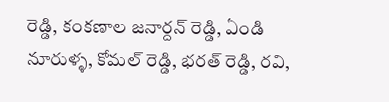రెడ్డి, కంకణాల జనార్దన్ రెడ్డి, ఏండి నూరుళ్ళ, కోమల్ రెడ్డి, భరత్ రెడ్డి, రవి,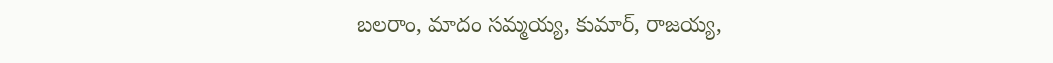బలరాం, మాదం సమ్మయ్య, కుమార్, రాజయ్య,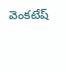వెంకటేష్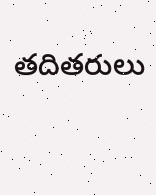తదితరులు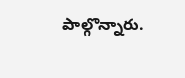పాల్గొన్నారు.